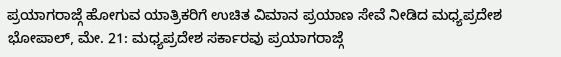ಪ್ರಯಾಗರಾಜ್ಗೆ ಹೋಗುವ ಯಾತ್ರಿಕರಿಗೆ ಉಚಿತ ವಿಮಾನ ಪ್ರಯಾಣ ಸೇವೆ ನೀಡಿದ ಮಧ್ಯಪ್ರದೇಶ
ಭೋಪಾಲ್, ಮೇ. 21: ಮಧ್ಯಪ್ರದೇಶ ಸರ್ಕಾರವು ಪ್ರಯಾಗರಾಜ್ಗೆ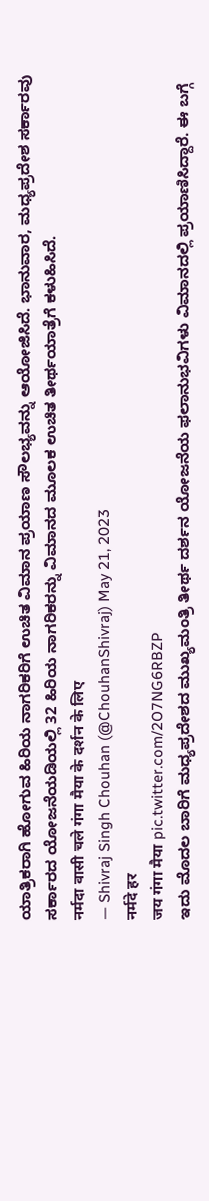ಯಾತ್ರಿಕರಾಗಿ ಹೋಗುವ ಹಿರಿಯ ನಾಗರಿಕರಿಗೆ ಉಚಿತ ವಿಮಾನ ಪ್ರಯಾಣ ಸೌಲಭ್ಯವನ್ನು ಆಯೋಜಿಸಿದೆ. ಭಾನುವಾರ, ಮಧ್ಯಪ್ರದೇಶ ಸರ್ಕಾರವು ಸರ್ಕಾರದ ಯೋಜನೆಯಡಿಯಲ್ಲಿ 32 ಹಿರಿಯ ನಾಗರಿಕರನ್ನು ವಿಮಾನದ ಮೂಲಕ ಉಚಿತ ತೀರ್ಥಯಾತ್ರೆಗೆ ಕಳುಹಿಸಿದೆ.
नर्मदा वासी चले गंगा मैया के दर्शन के लिए
— Shivraj Singh Chouhan (@ChouhanShivraj) May 21, 2023
नर्मदे हर
जय गंगा मैया pic.twitter.com/2O7NG6RBZP
ಇದು ಮೊದಲ ಬಾರಿಗೆ ಮಧ್ಯಪ್ರದೇಶದ ಮುಖ್ಯಮಂತ್ರಿ ತೀರ್ಥ ದರ್ಶನ ಯೋಜನೆಯ ಫಲಾನುಭವಿಗಳು ವಿಮಾನದಲ್ಲಿ ಪ್ರಯಾಣಿಸಿದ್ದಾರೆ. ಈ ಬಗ್ಗೆ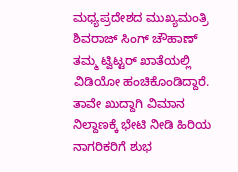ಮಧ್ಯಪ್ರದೇಶದ ಮುಖ್ಯಮಂತ್ರಿ ಶಿವರಾಜ್ ಸಿಂಗ್ ಚೌಹಾಣ್ ತಮ್ಮ ಟ್ವಿಟ್ಟರ್ ಖಾತೆಯಲ್ಲಿ ವಿಡಿಯೋ ಹಂಚಿಕೊಂಡಿದ್ದಾರೆ. ತಾವೇ ಖುದ್ದಾಗಿ ವಿಮಾನ ನಿಲ್ದಾಣಕ್ಕೆ ಭೇಟಿ ನೀಡಿ ಹಿರಿಯ ನಾಗರಿಕರಿಗೆ ಶುಭ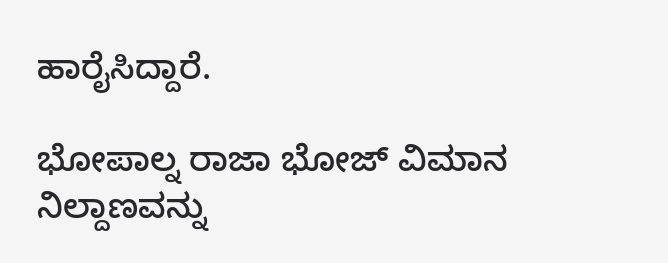ಹಾರೈಸಿದ್ದಾರೆ.

ಭೋಪಾಲ್ನ ರಾಜಾ ಭೋಜ್ ವಿಮಾನ ನಿಲ್ದಾಣವನ್ನು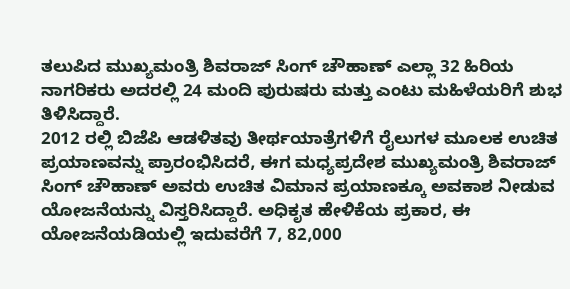ತಲುಪಿದ ಮುಖ್ಯಮಂತ್ರಿ ಶಿವರಾಜ್ ಸಿಂಗ್ ಚೌಹಾಣ್ ಎಲ್ಲಾ 32 ಹಿರಿಯ ನಾಗರಿಕರು ಅದರಲ್ಲಿ 24 ಮಂದಿ ಪುರುಷರು ಮತ್ತು ಎಂಟು ಮಹಿಳೆಯರಿಗೆ ಶುಭ ತಿಳಿಸಿದ್ದಾರೆ.
2012 ರಲ್ಲಿ ಬಿಜೆಪಿ ಆಡಳಿತವು ತೀರ್ಥಯಾತ್ರೆಗಳಿಗೆ ರೈಲುಗಳ ಮೂಲಕ ಉಚಿತ ಪ್ರಯಾಣವನ್ನು ಪ್ರಾರಂಭಿಸಿದರೆ, ಈಗ ಮಧ್ಯಪ್ರದೇಶ ಮುಖ್ಯಮಂತ್ರಿ ಶಿವರಾಜ್ ಸಿಂಗ್ ಚೌಹಾಣ್ ಅವರು ಉಚಿತ ವಿಮಾನ ಪ್ರಯಾಣಕ್ಕೂ ಅವಕಾಶ ನೀಡುವ ಯೋಜನೆಯನ್ನು ವಿಸ್ತರಿಸಿದ್ದಾರೆ. ಅಧಿಕೃತ ಹೇಳಿಕೆಯ ಪ್ರಕಾರ, ಈ ಯೋಜನೆಯಡಿಯಲ್ಲಿ ಇದುವರೆಗೆ 7, 82,000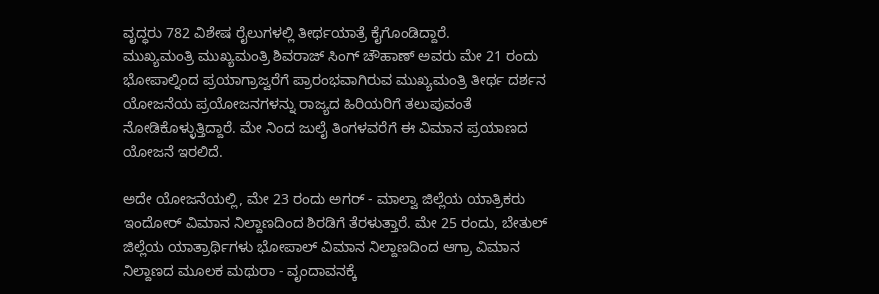ವೃದ್ಧರು 782 ವಿಶೇಷ ರೈಲುಗಳಲ್ಲಿ ತೀರ್ಥಯಾತ್ರೆ ಕೈಗೊಂಡಿದ್ದಾರೆ.
ಮುಖ್ಯಮಂತ್ರಿ ಮುಖ್ಯಮಂತ್ರಿ ಶಿವರಾಜ್ ಸಿಂಗ್ ಚೌಹಾಣ್ ಅವರು ಮೇ 21 ರಂದು ಭೋಪಾಲ್ನಿಂದ ಪ್ರಯಾಗ್ರಾಜ್ವರೆಗೆ ಪ್ರಾರಂಭವಾಗಿರುವ ಮುಖ್ಯಮಂತ್ರಿ ತೀರ್ಥ ದರ್ಶನ ಯೋಜನೆಯ ಪ್ರಯೋಜನಗಳನ್ನು ರಾಜ್ಯದ ಹಿರಿಯರಿಗೆ ತಲುಪುವಂತೆ ನೋಡಿಕೊಳ್ಳುತ್ತಿದ್ದಾರೆ. ಮೇ ನಿಂದ ಜುಲೈ ತಿಂಗಳವರೆಗೆ ಈ ವಿಮಾನ ಪ್ರಯಾಣದ ಯೋಜನೆ ಇರಲಿದೆ.

ಅದೇ ಯೋಜನೆಯಲ್ಲಿ, ಮೇ 23 ರಂದು ಅಗರ್ - ಮಾಲ್ವಾ ಜಿಲ್ಲೆಯ ಯಾತ್ರಿಕರು ಇಂದೋರ್ ವಿಮಾನ ನಿಲ್ದಾಣದಿಂದ ಶಿರಡಿಗೆ ತೆರಳುತ್ತಾರೆ. ಮೇ 25 ರಂದು, ಬೇತುಲ್ ಜಿಲ್ಲೆಯ ಯಾತ್ರಾರ್ಥಿಗಳು ಭೋಪಾಲ್ ವಿಮಾನ ನಿಲ್ದಾಣದಿಂದ ಆಗ್ರಾ ವಿಮಾನ ನಿಲ್ದಾಣದ ಮೂಲಕ ಮಥುರಾ - ವೃಂದಾವನಕ್ಕೆ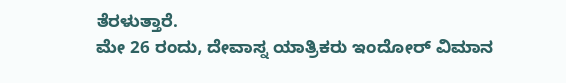ತೆರಳುತ್ತಾರೆ.
ಮೇ 26 ರಂದು, ದೇವಾಸ್ನ ಯಾತ್ರಿಕರು ಇಂದೋರ್ ವಿಮಾನ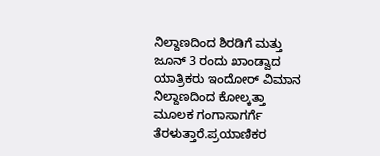ನಿಲ್ದಾಣದಿಂದ ಶಿರಡಿಗೆ ಮತ್ತು ಜೂನ್ 3 ರಂದು ಖಾಂಡ್ವಾದ ಯಾತ್ರಿಕರು ಇಂದೋರ್ ವಿಮಾನ ನಿಲ್ದಾಣದಿಂದ ಕೋಲ್ಕತ್ತಾ ಮೂಲಕ ಗಂಗಾಸಾಗರ್ಗೆ ತೆರಳುತ್ತಾರೆ.ಪ್ರಯಾಣಿಕರ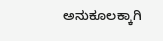ಅನುಕೂಲಕ್ಕಾಗಿ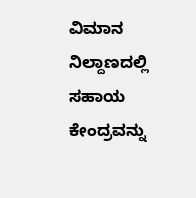ವಿಮಾನ ನಿಲ್ದಾಣದಲ್ಲಿ ಸಹಾಯ ಕೇಂದ್ರವನ್ನು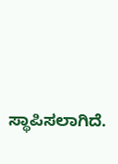ಸ್ಥಾಪಿಸಲಾಗಿದೆ.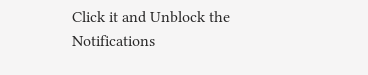Click it and Unblock the Notifications